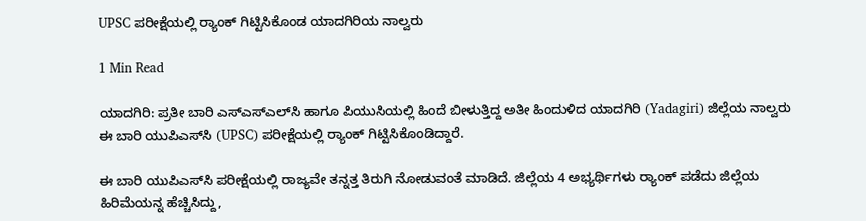UPSC ಪರೀಕ್ಷೆಯಲ್ಲಿ ರ‍್ಯಾಂಕ್ ಗಿಟ್ಟಿಸಿಕೊಂಡ ಯಾದಗಿರಿಯ ನಾಲ್ವರು

1 Min Read

ಯಾದಗಿರಿ: ಪ್ರತೀ ಬಾರಿ ಎಸ್‌ಎಸ್‌ಎಲ್‌ಸಿ ಹಾಗೂ ಪಿಯುಸಿಯಲ್ಲಿ ಹಿಂದೆ ಬೀಳುತ್ತಿದ್ದ ಅತೀ ಹಿಂದುಳಿದ ಯಾದಗಿರಿ (Yadagiri) ಜಿಲ್ಲೆಯ ನಾಲ್ವರು ಈ ಬಾರಿ ಯುಪಿಎಸ್‌ಸಿ (UPSC) ಪರೀಕ್ಷೆಯಲ್ಲಿ ರ‍್ಯಾಂಕ್ ಗಿಟ್ಟಿಸಿಕೊಂಡಿದ್ದಾರೆ.

ಈ ಬಾರಿ ಯುಪಿಎಸ್‌ಸಿ ಪರೀಕ್ಷೆಯಲ್ಲಿ ರಾಜ್ಯವೇ ತನ್ನತ್ತ ತಿರುಗಿ ನೋಡುವಂತೆ ಮಾಡಿದೆ. ಜಿಲ್ಲೆಯ 4 ಅಭ್ಯರ್ಥಿಗಳು ರ‍್ಯಾಂಕ್ ಪಡೆದು ಜಿಲ್ಲೆಯ ಹಿರಿಮೆಯನ್ನ ಹೆಚ್ಚಿಸಿದ್ದು,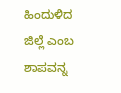ಹಿಂದುಳಿದ ಜಿಲ್ಲೆ ಎಂಬ ಶಾಪವನ್ನ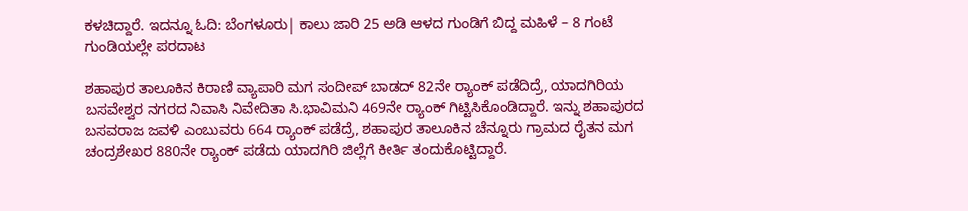ಕಳಚಿದ್ದಾರೆ. ಇದನ್ನೂ ಓದಿ: ಬೆಂಗಳೂರು| ಕಾಲು ಜಾರಿ 25 ಅಡಿ ಆಳದ ಗುಂಡಿಗೆ ಬಿದ್ದ ಮಹಿಳೆ – 8 ಗಂಟೆ ಗುಂಡಿಯಲ್ಲೇ ಪರದಾಟ

ಶಹಾಪುರ ತಾಲೂಕಿನ ಕಿರಾಣಿ ವ್ಯಾಪಾರಿ ಮಗ ಸಂದೀಪ್ ಬಾಡದ್ 82ನೇ ರ‍್ಯಾಂಕ್ ಪಡೆದಿದ್ರೆ, ಯಾದಗಿರಿಯ ಬಸವೇಶ್ವರ ನಗರದ ನಿವಾಸಿ ನಿವೇದಿತಾ ಸಿ.ಭಾವಿಮನಿ 469ನೇ ರ‍್ಯಾಂಕ್ ಗಿಟ್ಟಿಸಿಕೊಂಡಿದ್ದಾರೆ. ಇನ್ನು ಶಹಾಪುರದ ಬಸವರಾಜ ಜವಳಿ ಎಂಬುವರು 664 ರ‍್ಯಾಂಕ್ ಪಡೆದ್ರೆ, ಶಹಾಪುರ ತಾಲೂಕಿನ ಚೆನ್ನೂರು ಗ್ರಾಮದ ರೈತನ ಮಗ ಚಂದ್ರಶೇಖರ 880ನೇ ರ‍್ಯಾಂಕ್ ಪಡೆದು ಯಾದಗಿರಿ ಜಿಲ್ಲೆಗೆ ಕೀರ್ತಿ ತಂದುಕೊಟ್ಟಿದ್ದಾರೆ.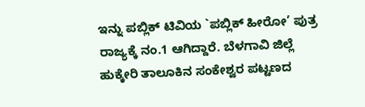ಇನ್ನು ಪಬ್ಲಿಕ್ ಟಿವಿಯ `ಪಬ್ಲಿಕ್ ಹೀರೋ’ ಪುತ್ರ ರಾಜ್ಯಕ್ಕೆ ನಂ.1 ಆಗಿದ್ದಾರೆ. ಬೆಳಗಾವಿ ಜಿಲ್ಲೆ ಹುಕ್ಕೇರಿ ತಾಲೂಕಿನ ಸಂಕೇಶ್ವರ ಪಟ್ಟಣದ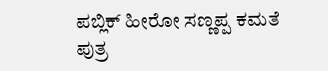ಪಬ್ಲಿಕ್ ಹೀರೋ ಸಣ್ಣಪ್ಪ ಕಮತೆ ಪುತ್ರ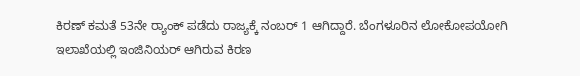ಕಿರಣ್ ಕಮತೆ 53ನೇ ರ‍್ಯಾಂಕ್ ಪಡೆದು ರಾಜ್ಯಕ್ಕೆ ನಂಬರ್ 1 ಆಗಿದ್ದಾರೆ. ಬೆಂಗಳೂರಿನ ಲೋಕೋಪಯೋಗಿ ಇಲಾಖೆಯಲ್ಲಿ ಇಂಜಿನಿಯರ್ ಆಗಿರುವ ಕಿರಣ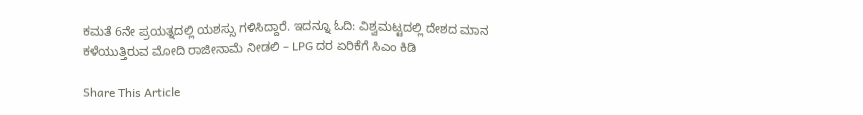ಕಮತೆ 6ನೇ ಪ್ರಯತ್ನದಲ್ಲಿ ಯಶಸ್ಸು ಗಳಿಸಿದ್ದಾರೆ. ಇದನ್ನೂ ಓದಿ: ವಿಶ್ವಮಟ್ಟದಲ್ಲಿ ದೇಶದ ಮಾನ ಕಳೆಯುತ್ತಿರುವ ಮೋದಿ ರಾಜೀನಾಮೆ ನೀಡಲಿ – LPG ದರ ಏರಿಕೆಗೆ ಸಿಎಂ ಕಿಡಿ

Share This Article